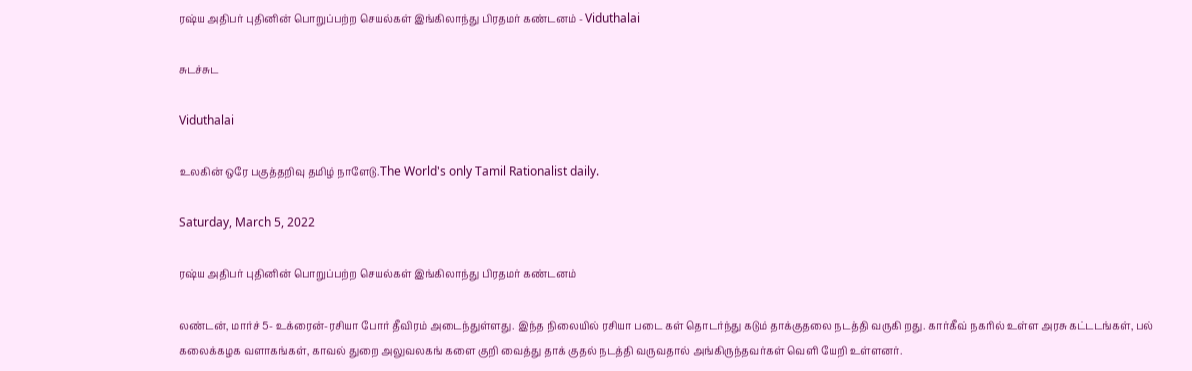ரஷ்ய அதிபர் புதினின் பொறுப்பற்ற செயல்கள் இங்கிலாந்து பிரதமர் கண்டனம் - Viduthalai

சுடச்சுட

Viduthalai

உலகின் ஒரே பகுத்தறிவு தமிழ் நாளேடு.The World's only Tamil Rationalist daily.

Saturday, March 5, 2022

ரஷ்ய அதிபர் புதினின் பொறுப்பற்ற செயல்கள் இங்கிலாந்து பிரதமர் கண்டனம்

லண்டன், மார்ச் 5- உக்ரைன்-ரசியா போர் தீவிரம் அடைந்துள்ளது. இந்த நிலையில் ரசியா படை கள் தொடர்ந்து கடும் தாக்குதலை நடத்தி வருகி றது. கார்கீவ் நகரில் உள்ள அரசு கட்டடங்கள், பல் கலைக்கழக வளாகங்கள், காவல் துறை அலுவலகங் களை குறி வைத்து தாக் குதல் நடத்தி வருவதால் அங்கிருந்தவர்கள் வெளி யேறி உள்ளனர்.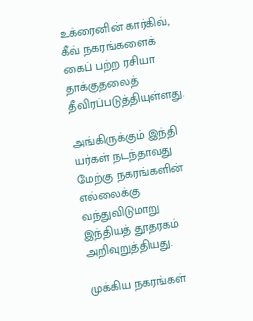உக்ரைனின் கார்கிவ், கீவ் நகரங்களைக் கைப் பற்ற ரசியா தாக்குதலைத் தீவிரப்படுத்தியுள்ளது.

அங்கிருக்கும் இந்தி யர்கள் நடந்தாவது மேற்கு நகரங்களின் எல்லைக்கு வந்துவிடுமாறு இந்தியத் தூதரகம் அறிவுறுத்தியது.

முக்கிய நகரங்கள்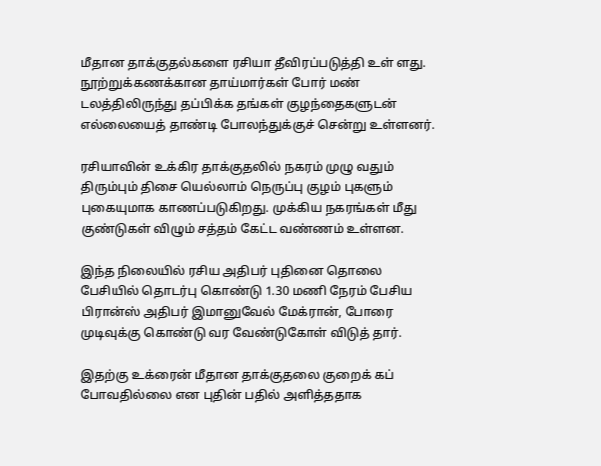மீதான தாக்குதல்களை ரசியா தீவிரப்படுத்தி உள் ளது. நூற்றுக்கணக்கான தாய்மார்கள் போர் மண் டலத்திலிருந்து தப்பிக்க தங்கள் குழந்தைகளுடன் எல்லையைத் தாண்டி போலந்துக்குச் சென்று உள்ளனர்.

ரசியாவின் உக்கிர தாக்குதலில் நகரம் முழு வதும் திரும்பும் திசை யெல்லாம் நெருப்பு குழம் புகளும் புகையுமாக காணப்படுகிறது. முக்கிய நகரங்கள் மீது குண்டுகள் விழும் சத்தம் கேட்ட வண்ணம் உள்ளன.

இந்த நிலையில் ரசிய அதிபர் புதினை தொலை பேசியில் தொடர்பு கொண்டு 1.30 மணி நேரம் பேசிய பிரான்ஸ் அதிபர் இமானுவேல் மேக்ரான், போரை முடிவுக்கு கொண்டு வர வேண்டுகோள் விடுத் தார்.

இதற்கு உக்ரைன் மீதான தாக்குதலை குறைக் கப் போவதில்லை என புதின் பதில் அளித்ததாக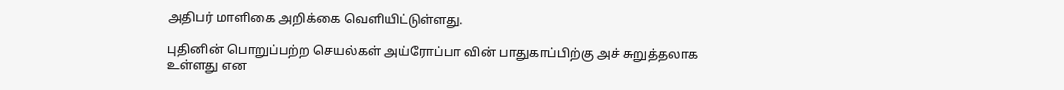அதிபர் மாளிகை அறிக்கை வெளியிட்டுள்ளது.

புதினின் பொறுப்பற்ற செயல்கள் அய்ரோப்பா வின் பாதுகாப்பிற்கு அச் சுறுத்தலாக உள்ளது என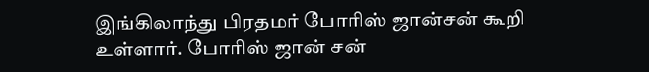இங்கிலாந்து பிரதமர் போரிஸ் ஜான்சன் கூறி உள்ளார். போரிஸ் ஜான் சன்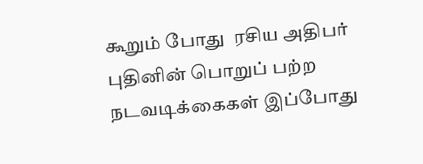கூறும் போது  ரசிய அதிபர்  புதினின் பொறுப் பற்ற நடவடிக்கைகள் இப்போது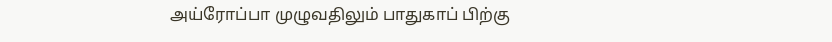அய்ரோப்பா முழுவதிலும் பாதுகாப் பிற்கு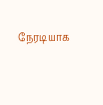நேரடியாக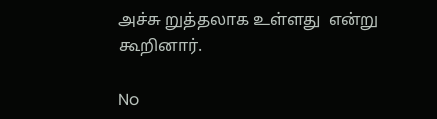அச்சு றுத்தலாக உள்ளது  என்று கூறினார்.

No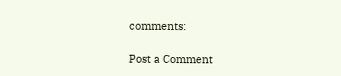comments:

Post a Comment